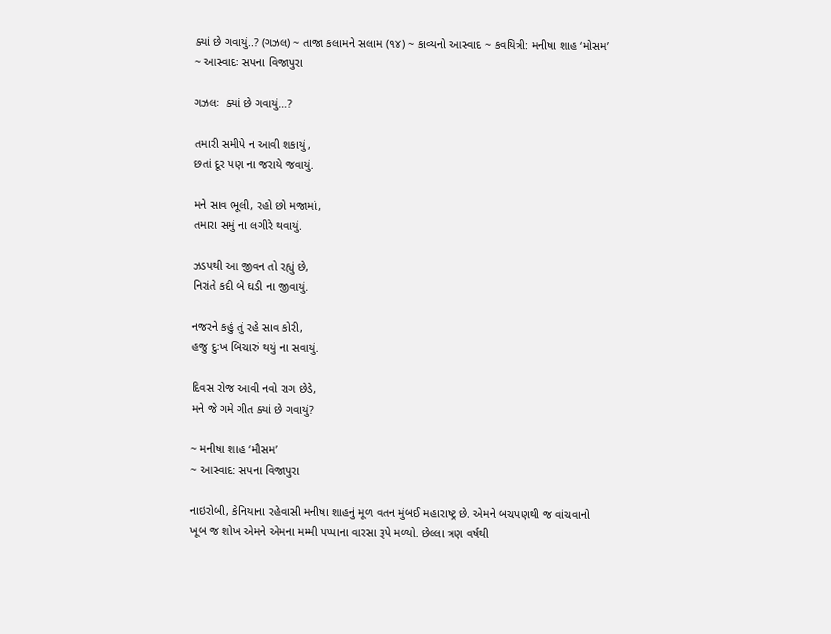ક્યાં છે ગવાયું..? (ગઝલ) ~ તાજા કલામને સલામ (૧૪) ~ કાવ્યનો આસ્વાદ ~ કવયિત્રી: મનીષા શાહ ‘મોસમ’ ~ આસ્વાદઃ સપના વિજાપુરા

ગઝલઃ  ક્યાં છે ગવાયું…?

તમારી સમીપે ન આવી શકાયું,
છતાં દૂર પણ ના જરાયે જવાયું.

મને સાવ ભૂલી, રહો છો મજામાં,
તમારા સમું ના લગીરે થવાયું.

ઝડપથી આ જીવન તો રહ્યું છે,
નિરાંતે કદી બે ઘડી ના જીવાયું.

નજરને કહું તું રહે સાવ કોરી,
હજુ દુઃખ બિચારું થયું ના સવાયું.

દિવસ રોજ આવી નવો રાગ છેડે,
મને જે ગમે ગીત ક્યાં છે ગવાયું?

~ મનીષા શાહ ‘મૌસમ’
~ આસ્વાદ: સપના વિજાપુરા

નાઇરોબી, કેનિયાના રહેવાસી મનીષા શાહનું મૂળ વતન મુંબઈ મહારાષ્ટ્ર છે. એમને બચપણથી જ વાંચવાનો ખૂબ જ શોખ એમને એમના મમ્મી પપ્પાના વારસા રૂપે મળ્યો. છેલ્લા ત્રણ વર્ષથી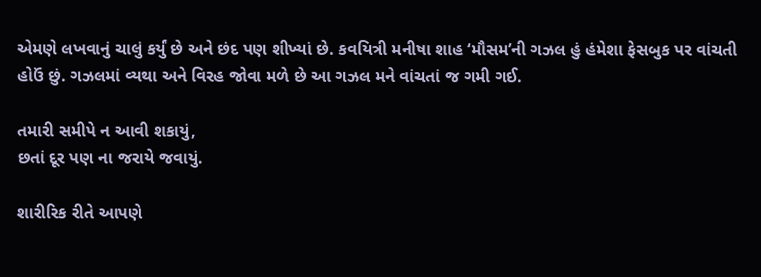એમણે લખવાનું ચાલું કર્યું છે અને છંદ પણ શીખ્યાં છે. કવયિત્રી મનીષા શાહ ‘મૌસમ’ની ગઝલ હું હંમેશા ફેસબુક પર વાંચતી હોઉં છું. ગઝલમાં વ્યથા અને વિરહ જોવા મળે છે આ ગઝલ મને વાંચતાં જ ગમી ગઈ.

તમારી સમીપે ન આવી શકાયું,
છતાં દૂર પણ ના જરાયે જવાયું.

શારીરિક રીતે આપણે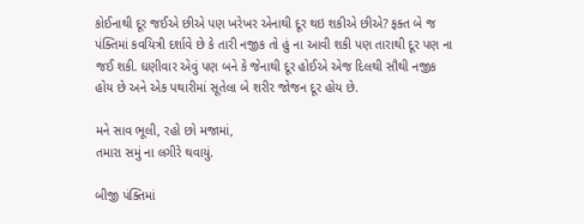કોઈનાથી દૂર જઈએ છીએ પણ ખરેખર એનાથી દૂર થઇ શકીએ છીએ? ફક્ત બે જ પંક્તિમાં કવયિત્રી દર્શાવે છે કે તારી નજીક તો હું ના આવી શકી પણ તારાથી દૂર પણ ના જઈ શકી. ઘણીવાર એવું પણ બને કે જેનાથી દૂર હોઈએ એજ દિલથી સૌથી નજીક હોય છે અને એક પથારીમાં સૂતેલા બે શરીર જોજન દૂર હોય છે.

મને સાવ ભૂલી, રહો છો મજામાં,
તમારા સમું ના લગીરે થવાયું.

બીજી પંક્તિમાં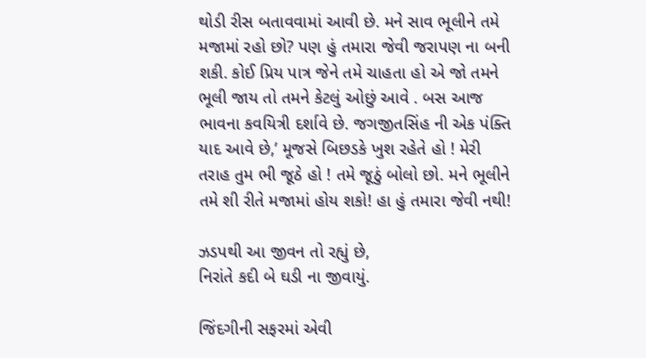થોડી રીસ બતાવવામાં આવી છે. મને સાવ ભૂલીને તમે મજામાં રહો છો? પણ હું તમારા જેવી જરાપણ ના બની શકી. કોઈ પ્રિય પાત્ર જેને તમે ચાહતા હો એ જો તમને ભૂલી જાય તો તમને કેટલું ઓછું આવે . બસ આજ ભાવના કવયિત્રી દર્શાવે છે. જગજીતસિંહ ની એક પંક્તિ યાદ આવે છે,’ મૂજસે બિછડકે ખુશ રહેતે હો ! મેરી તરાહ તુમ ભી જૂઠે હો ! તમે જૂઠું બોલો છો. મને ભૂલીને તમે શી રીતે મજામાં હોય શકો! હા હું તમારા જેવી નથી!

ઝડપથી આ જીવન તો રહ્યું છે,
નિરાંતે કદી બે ઘડી ના જીવાયું.

જિંદગીની સફરમાં એવી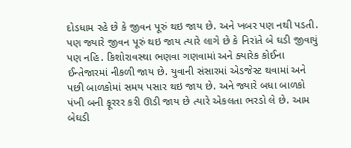દોડધામ રહે છે કે જીવન પૂરું થઇ જાય છે. અને ખબર પણ નથી પડતી. પણ જ્યારે જીવન પૂરું થઇ જાય ત્યારે લાગે છે કે નિરાંતે બે ઘડી જીવાયું પણ નહિ. કિશોરાવસ્થા ભણવા ગણવામાં અને ક્યારેક કોઈના ઈન્તેજારમાં નીકળી જાય છે. યુવાની સંસારમાં એડજેસ્ટ થવામાં અને પછી બાળકોમાં સમય પસાર થઇ જાય છે. અને જ્યારે બધા બાળકો પંખી બની ફૂરરર કરી ઊડી જાય છે ત્યારે એકલતા ભરડો લે છે. આમ બેઘડી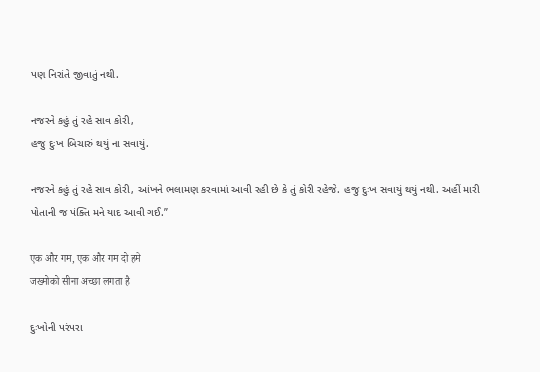પણ નિરાંતે જીવાતું નથી.

નજરને કહું તું રહે સાવ કોરી,
હજુ દુઃખ બિચારું થયું ના સવાયું.

નજરને કહું તું રહે સાવ કોરી, આંખને ભલામણ કરવામાં આવી રહી છે કે તું કોરી રહેજે. હજુ દુઃખ સવાયું થયું નથી. અહીં મારી પોતાની જ પંક્તિ મને યાદ આવી ગઈ.”

एक और गम, एक और गम दो हमे
जख्मोको सीना अच्छा लगता है

દુઃખોની પરંપરા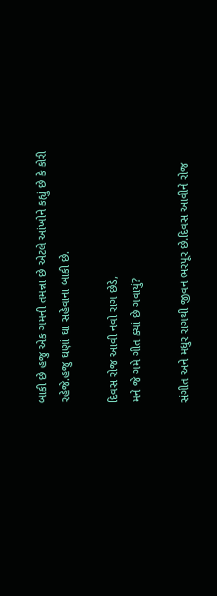બાકી છે હજુ એક ગમની તમન્ના છે એટલે આંખોને કહ્યું છે કે કોરી રહેજે.હજુ ઘણાં ઘા સહેવાના બાકી છે.

દિવસ રોજ આવી નવો રાગ છેડે,
મને જે ગમે ગીત ક્યાં છે ગવાયું?

સંગીત અને મધુર રાગથી જીવન ભરપૂર છે.દિવસ આવીને રોજ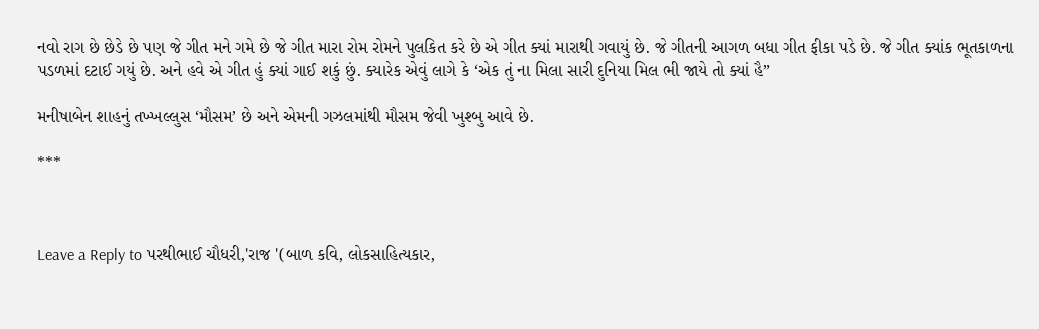નવો રાગ છે છેડે છે પણ જે ગીત મને ગમે છે જે ગીત મારા રોમ રોમને પુલકિત કરે છે એ ગીત ક્યાં મારાથી ગવાયું છે. જે ગીતની આગળ બધા ગીત ફીકા પડે છે. જે ગીત ક્યાંક ભૂતકાળના પડળમાં દટાઈ ગયું છે. અને હવે એ ગીત હું ક્યાં ગાઈ શકું છું. ક્યારેક એવું લાગે કે ‘એક તું ના મિલા સારી દુનિયા મિલ ભી જાયે તો ક્યાં હૈ”

મનીષાબેન શાહનું તખ્ખલ્લુસ ‘મૌસમ’ છે અને એમની ગઝલમાંથી મૌસમ જેવી ખુશ્બુ આવે છે.

***



Leave a Reply to પરથીભાઈ ચૌધરી,'રાજ '(બાળ કવિ, લોકસાહિત્યકાર,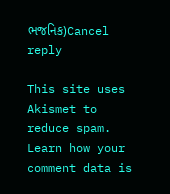ભજનિક)Cancel reply

This site uses Akismet to reduce spam. Learn how your comment data is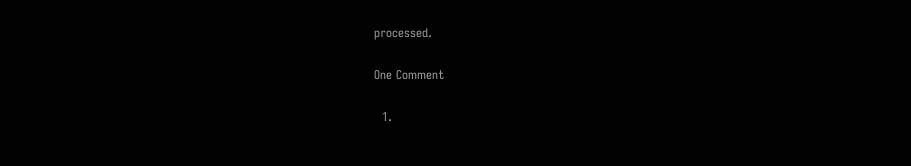processed.

One Comment

  1.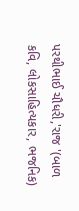પરથીભાઈ ચૌધરી,'રાજ '(બાળ કવિ, લોકસાહિત્યકાર, ભજનિક)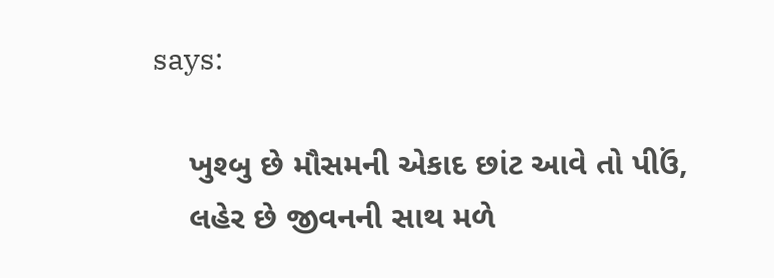says:

    ખુશ્બુ છે મૌસમની એકાદ છાંટ આવે તો પીઉં,
    લહેર છે જીવનની સાથ મળે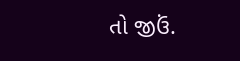તો જીઉં.